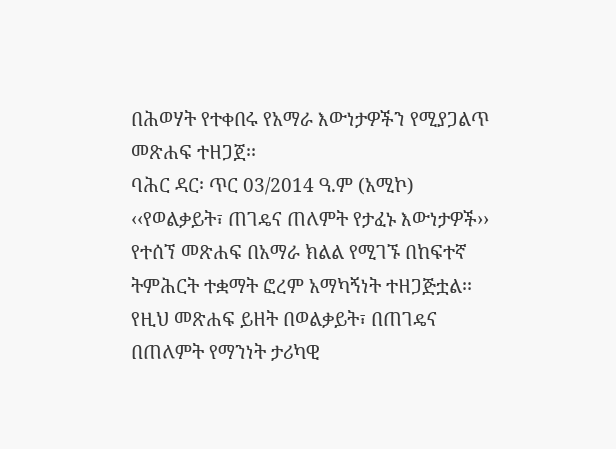በሕወሃት የተቀበሩ የአማራ እውነታዎችን የሚያጋልጥ መጽሐፍ ተዘጋጀ፡፡
ባሕር ዳር፡ ጥር 03/2014 ዓ.ም (አሚኮ) ‹‹የወልቃይት፣ ጠገዴና ጠለምት የታፈኑ እውነታዎች›› የተሰኘ መጽሐፍ በአማራ ክልል የሚገኙ በከፍተኛ ትምሕርት ተቋማት ፎረም አማካኝነት ተዘጋጅቷል፡፡ የዚህ መጽሐፍ ይዘት በወልቃይት፣ በጠገዴና በጠለምት የማንነት ታሪካዊ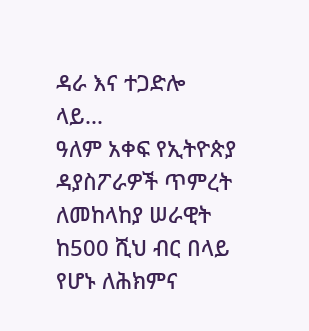ዳራ እና ተጋድሎ ላይ...
ዓለም አቀፍ የኢትዮጵያ ዳያስፖራዎች ጥምረት ለመከላከያ ሠራዊት ከ500 ሺህ ብር በላይ የሆኑ ለሕክምና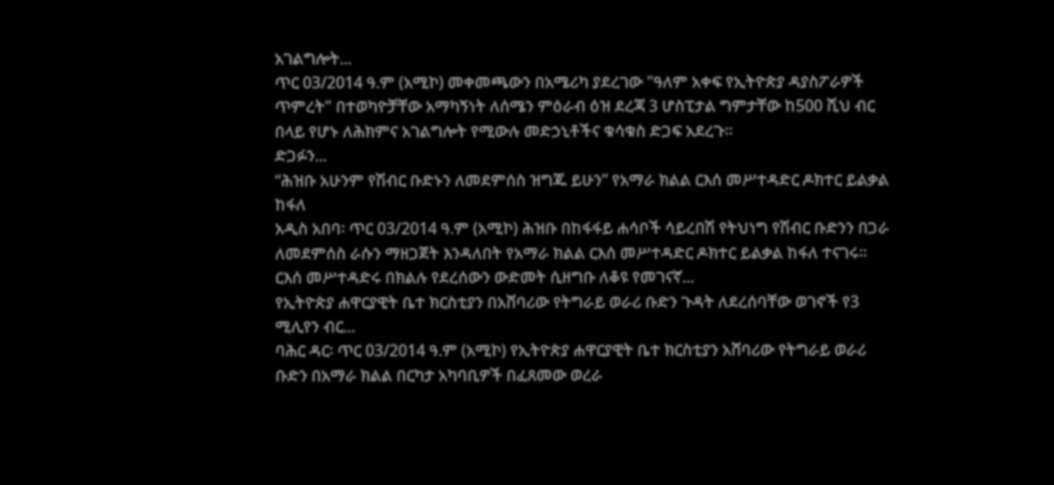አገልግሎት...
ጥር 03/2014 ዓ.ም (አሚኮ) መቀመጫውን በአሜሪካ ያደረገው "ዓለም አቀፍ የኢትዮጵያ ዳያስፖራዎች ጥምረት" በተወካዮቻቸው አማካኝነት ለሰሜን ምዕራብ ዕዝ ደረጃ 3 ሆስፒታል ግምታቸው ከ500 ሺህ ብር በላይ የሆኑ ለሕክምና አገልግሎት የሚውሉ መድኃኒቶችና ቁሳቁስ ድጋፍ አደረጉ።
ድጋፉን...
“ሕዝቡ አሁንም የሽብር ቡድኑን ለመደምሰስ ዝግጁ ይሁን” የአማራ ክልል ርእሰ መሥተዳድር ዶክተር ይልቃል ከፋለ
አዲስ አበባ፡ ጥር 03/2014 ዓ.ም (አሚኮ) ሕዝቡ በከፋፋይ ሐሳቦች ሳይረበሽ የትህነግ የሽብር ቡድንን በጋራ ለመደምሰስ ራሱን ማዘጋጀት እንዳለበት የአማራ ክልል ርእሰ መሥተዳድር ዶክተር ይልቃል ከፋለ ተናገሩ።
ርእሰ መሥተዳድሩ በክልሉ የደረሰውን ውድመት ሲዘግቡ ለቆዩ የመገናኛ...
የኢትዮጵያ ሐዋርያዊት ቤተ ክርስቲያን በአሸባሪው የትግራይ ወራሪ ቡድን ጉዳት ለደረሰባቸው ወገኖች የ3 ሚሊየን ብር...
ባሕር ዳር፡ ጥር 03/2014 ዓ.ም (አሚኮ) የኢትዮጵያ ሐዋርያዊት ቤተ ክርስቲያን አሸባሪው የትግራይ ወራሪ ቡድን በአማራ ክልል በርካታ አካባቢዎች በፈጸመው ወረራ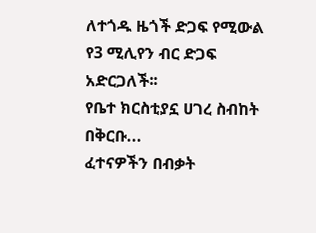ለተጎዱ ዜጎች ድጋፍ የሚውል የ3 ሚሊየን ብር ድጋፍ አድርጋለች፡፡
የቤተ ክርስቲያኗ ሀገረ ስብከት በቅርቡ...
ፈተናዎችን በብቃት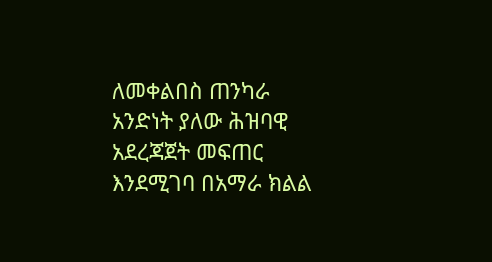ለመቀልበስ ጠንካራ አንድነት ያለው ሕዝባዊ አደረጃጀት መፍጠር እንደሚገባ በአማራ ክልል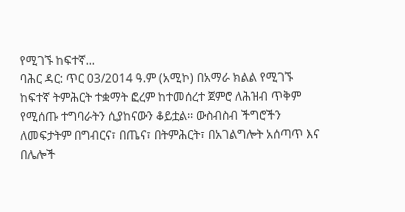የሚገኙ ከፍተኛ...
ባሕር ዳር: ጥር 03/2014 ዓ.ም (አሚኮ) በአማራ ክልል የሚገኙ ከፍተኛ ትምሕርት ተቋማት ፎረም ከተመሰረተ ጀምሮ ለሕዝብ ጥቅም የሚሰጡ ተግባራትን ሲያከናውን ቆይቷል፡፡ ውስብስብ ችግሮችን ለመፍታትም በግብርና፣ በጤና፣ በትምሕርት፣ በአገልግሎት አሰጣጥ እና በሌሎች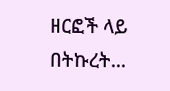ዘርፎች ላይ በትኩረት...